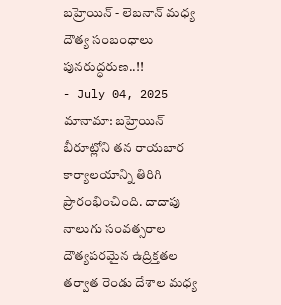బహ్రెయిన్ - లెబనాన్ మధ్య దౌత్య సంబంధాలు పునరుద్ధరుణ..!!
- July 04, 2025
మానామా: బహ్రెయిన్ బీరూట్లోని తన రాయబార కార్యాలయాన్ని తిరిగి ప్రారంభించింది. దాదాపు నాలుగు సంవత్సరాల దౌత్యపరమైన ఉద్రిక్తతల తర్వాత రెండు దేశాల మధ్య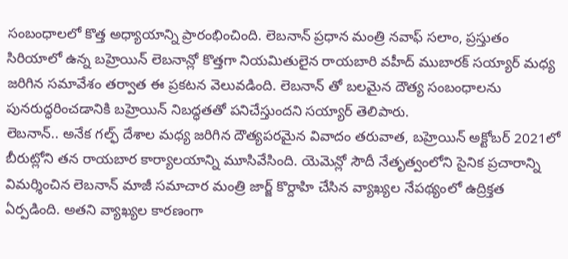సంబంధాలలో కొత్త అధ్యాయాన్ని ప్రారంభించింది. లెబనాన్ ప్రధాన మంత్రి నవాఫ్ సలాం, ప్రస్తుతం సిరియాలో ఉన్న బహ్రెయిన్ లెబనాన్లో కొత్తగా నియమితులైన రాయబారి వహీద్ ముబారక్ సయ్యార్ మధ్య జరిగిన సమావేశం తర్వాత ఈ ప్రకటన వెలువడింది. లెబనాన్ తో బలమైన దౌత్య సంబంధాలను పునరుద్ధరించడానికి బహ్రెయిన్ నిబద్ధతతో పనిచేస్తుందని సయ్యార్ తెలిపారు.
లెబనాన్.. అనేక గల్ఫ్ దేశాల మధ్య జరిగిన దౌత్యపరమైన వివాదం తరువాత, బహ్రెయిన్ అక్టోబర్ 2021లో బీరుట్లోని తన రాయబార కార్యాలయాన్ని మూసివేసింది. యెమెన్లో సౌదీ నేతృత్వంలోని సైనిక ప్రచారాన్ని విమర్శించిన లెబనాన్ మాజీ సమాచార మంత్రి జార్జ్ కొర్దాహి చేసిన వ్యాఖ్యల నేపథ్యంలో ఉద్రిక్తత ఏర్పడింది. అతని వ్యాఖ్యల కారణంగా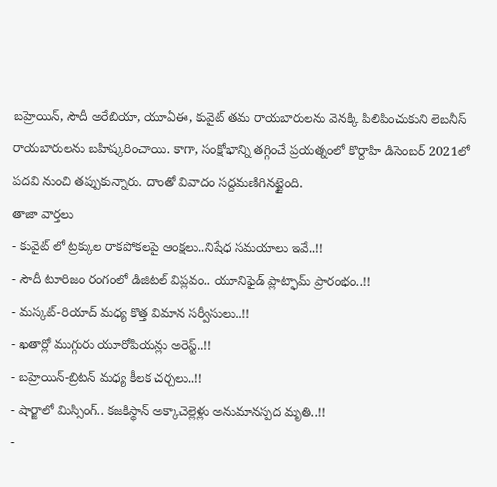బహ్రెయిన్, సౌదీ అరేబియా, యూఏఈ, కువైట్ తమ రాయబారులను వెనక్కి పిలిపించుకుని లెబనీస్ రాయబారులను బహిష్కరించాయి. కాగా, సంక్షోభాన్ని తగ్గించే ప్రయత్నంలో కొర్దాహి డిసెంబర్ 2021లో పదవి నుంచి తప్పుకున్నారు. దాంతో వివాదం సద్దమణిగినట్టైంది.
తాజా వార్తలు
- కువైట్ లో ట్రక్కుల రాకపోకలపై ఆంక్షలు..నిషేధ సమయాలు ఇవే..!!
- సౌదీ టూరిజం రంగంలో డిజిటల్ విప్లవం.. యూనిఫైడ్ ప్లాట్ఫామ్ ప్రారంభం..!!
- మస్కట్-రియాద్ మధ్య కొత్త విమాన సర్వీసులు..!!
- ఖతార్లో ముగ్గురు యూరోపియన్లు అరెస్ట్..!!
- బహ్రెయిన్-బ్రిటన్ మధ్య కీలక చర్చలు..!!
- షార్జాలో మిస్సింగ్.. కజకిస్థాన్ అక్కాచెల్లెళ్లు అనుమానస్పద మృతి..!!
-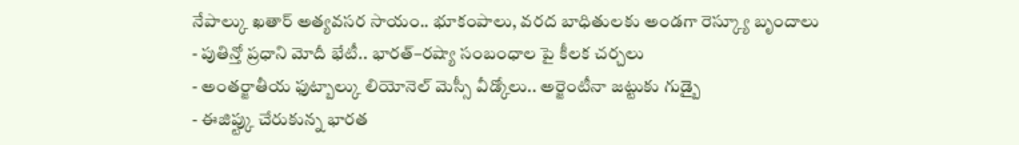నేపాల్కు ఖతార్ అత్యవసర సాయం.. భూకంపాలు, వరద బాధితులకు అండగా రెస్క్యూ బృందాలు
- పుతిన్తో ప్రధాని మోదీ భేటీ.. భారత్–రష్యా సంబంధాల పై కీలక చర్చలు
- అంతర్జాతీయ ఫుట్బాల్కు లియోనెల్ మెస్సీ వీడ్కోలు.. అర్జెంటీనా జట్టుకు గుడ్బై
- ఈజిప్ట్కు చేరుకున్న భారత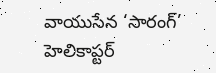వాయుసేన ‘సారంగ్’ హెలికాప్టర్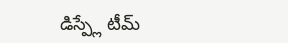డిస్ప్లే టీమ్